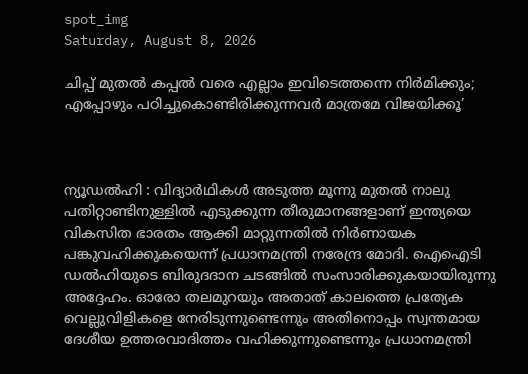spot_img
Saturday, August 8, 2026

ചിപ്പ് മുതൽ കപ്പൽ വരെ എല്ലാം ഇവിടെത്തന്നെ നിർമിക്കും; എപ്പോഴും പഠിച്ചുകൊണ്ടിരിക്കുന്നവർ മാത്രമേ വിജയിക്കൂ’



ന്യൂഡൽഹി : വിദ്യാർഥികൾ അടുത്ത മൂന്നു മുതൽ നാലു പതിറ്റാണ്ടിനുള്ളിൽ എടുക്കുന്ന തീരുമാനങ്ങളാണ് ഇന്ത്യയെ വികസിത ഭാരതം ആക്കി മാറ്റുന്നതിൽ നിർണായക പങ്കുവഹിക്കുകയെന്ന് പ്രധാനമന്ത്രി നരേന്ദ്ര മോദി. ഐഐടി ഡൽഹിയുടെ ബിരുദദാന ചടങ്ങിൽ സംസാരിക്കുകയായിരുന്നു അദ്ദേഹം. ഓരോ തലമുറയും അതാത് കാലത്തെ പ്രത്യേക വെല്ലുവിളികളെ നേരിടുന്നുണ്ടെന്നും അതിനൊപ്പം സ്വന്തമായ ദേശീയ ഉത്തരവാദിത്തം വഹിക്കുന്നുണ്ടെന്നും പ്രധാനമന്ത്രി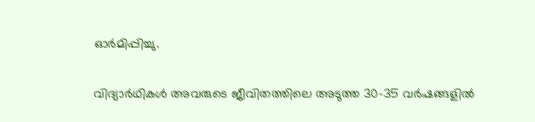ഓർമിപ്പിച്ചു.

വിദ്യാർഥികൾ അവരുടെ ജീവിതത്തിലെ അടുത്ത 30-35 വർഷങ്ങളിൽ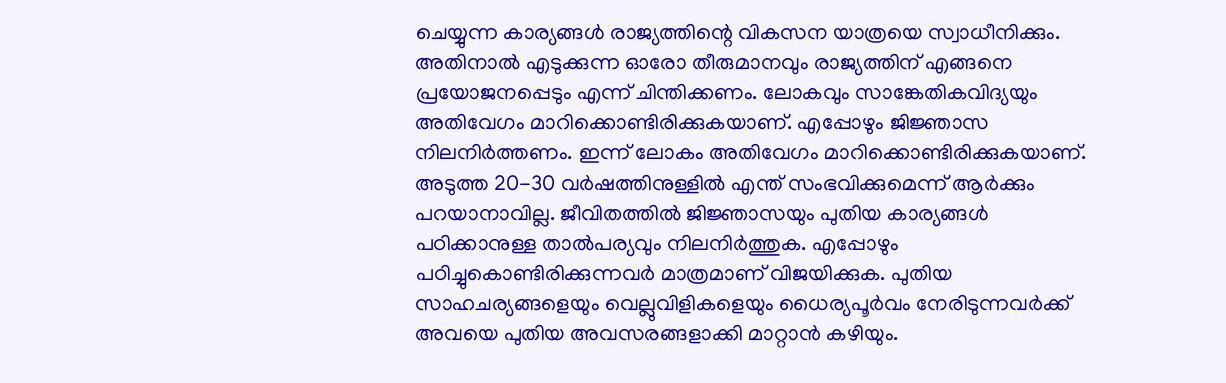ചെയ്യുന്ന കാര്യങ്ങൾ രാജ്യത്തിന്റെ വികസന യാത്രയെ സ്വാധീനിക്കും. അതിനാൽ എടുക്കുന്ന ഓരോ തീരുമാനവും രാജ്യത്തിന് എങ്ങനെ പ്രയോജനപ്പെടും എന്ന് ചിന്തിക്കണം. ലോകവും സാങ്കേതികവിദ്യയും അതിവേഗം മാറിക്കൊണ്ടിരിക്കുകയാണ്. എപ്പോഴും ജിജ്ഞാസ നിലനിർത്തണം. ഇന്ന് ലോകം അതിവേഗം മാറിക്കൊണ്ടിരിക്കുകയാണ്. അടുത്ത 20-30 വർഷത്തിനുള്ളിൽ എന്ത് സംഭവിക്കുമെന്ന് ആർക്കും പറയാനാവില്ല. ജീവിതത്തിൽ ജിജ്ഞാസയും പുതിയ കാര്യങ്ങൾ പഠിക്കാനുള്ള താൽപര്യവും നിലനിർത്തുക. എപ്പോഴും പഠിച്ചുകൊണ്ടിരിക്കുന്നവർ മാത്രമാണ് വിജയിക്കുക. പുതിയ സാഹചര്യങ്ങളെയും വെല്ലുവിളികളെയും ധൈര്യപൂർവം നേരിടുന്നവർക്ക് അവയെ പുതിയ അവസരങ്ങളാക്കി മാറ്റാൻ കഴിയും.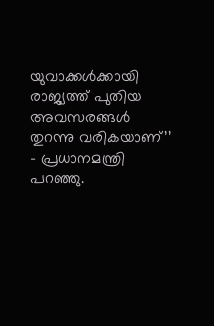യുവാക്കൾക്കായി രാജ്യത്ത് പുതിയ അവസരങ്ങൾ തുറന്നു വരികയാണ്’’ – പ്രധാനമന്ത്രി പറഞ്ഞു.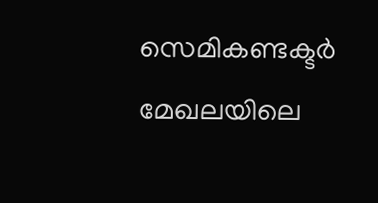സെമികണ്ടക്ടർ മേഖലയിലെ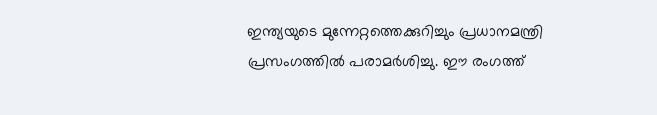ഇന്ത്യയുടെ മുന്നേറ്റത്തെക്കുറിച്ചും പ്രധാനമന്ത്രി പ്രസംഗത്തിൽ പരാമർശിച്ചു. ഈ രംഗത്ത്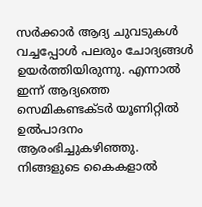സർക്കാർ ആദ്യ ചുവടുകൾ വച്ചപ്പോൾ പലരും ചോദ്യങ്ങൾ ഉയർത്തിയിരുന്നു. എന്നാൽ ഇന്ന് ആദ്യത്തെ സെമികണ്ടക്ടർ യൂണിറ്റിൽ ഉൽപാദനം ആരംഭിച്ചുകഴിഞ്ഞു. നിങ്ങളുടെ കൈകളാൽ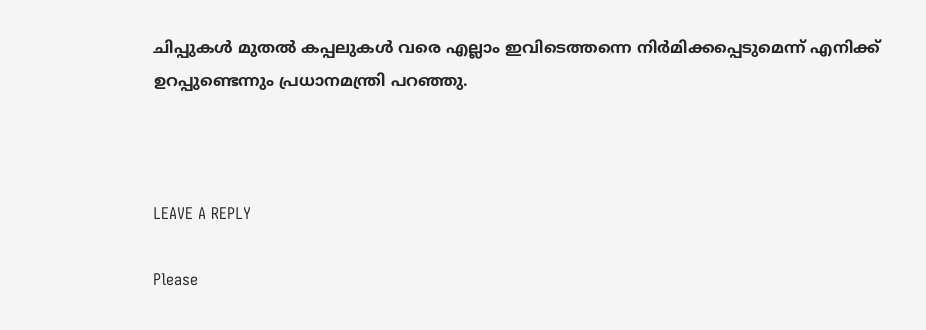ചിപ്പുകൾ മുതൽ കപ്പലുകൾ വരെ എല്ലാം ഇവിടെത്തന്നെ നിർമിക്കപ്പെടുമെന്ന് എനിക്ക് ഉറപ്പുണ്ടെന്നും പ്രധാനമന്ത്രി പറഞ്ഞു.



LEAVE A REPLY

Please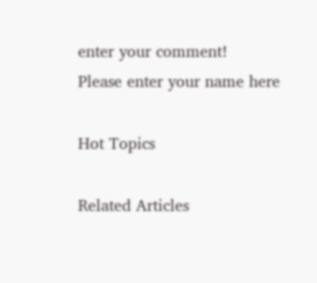enter your comment!
Please enter your name here

Hot Topics

Related Articles